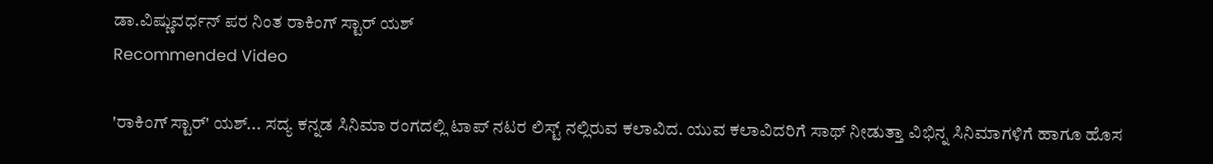ಡಾ.ವಿಷ್ಣುವರ್ಧನ್ ಪರ ನಿಂತ ರಾಕಿಂಗ್ ಸ್ಟಾರ್ ಯಶ್
Recommended Video

'ರಾಕಿಂಗ್ ಸ್ಟಾರ್' ಯಶ್... ಸದ್ಯ ಕನ್ನಡ ಸಿನಿಮಾ ರಂಗದಲ್ಲಿ ಟಾಪ್ ನಟರ ಲಿಸ್ಟ್ ನಲ್ಲಿರುವ ಕಲಾವಿದ. ಯುವ ಕಲಾವಿದರಿಗೆ ಸಾಥ್ ನೀಡುತ್ತಾ ವಿಭಿನ್ನ ಸಿನಿಮಾಗಳಿಗೆ ಹಾಗೂ ಹೊಸ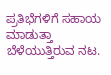ಪ್ರತಿಭೆಗಳಿಗೆ ಸಹಾಯ ಮಾಡುತ್ತಾ ಬೆಳೆಯುತ್ತಿರುವ ನಟ.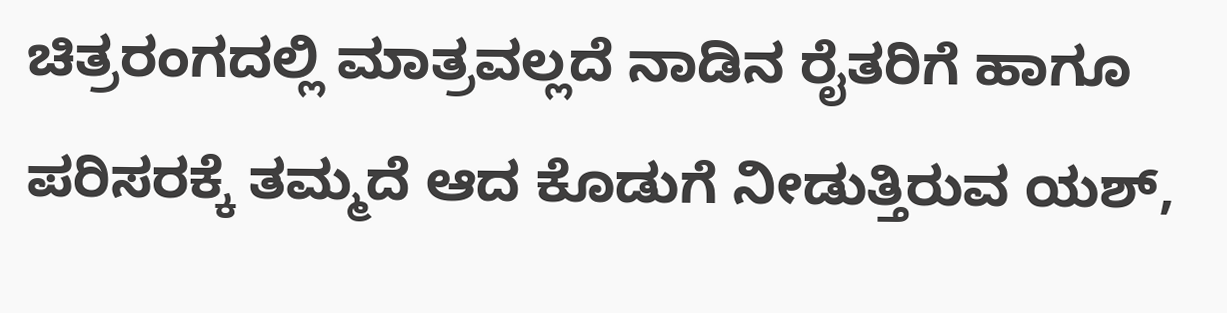ಚಿತ್ರರಂಗದಲ್ಲಿ ಮಾತ್ರವಲ್ಲದೆ ನಾಡಿನ ರೈತರಿಗೆ ಹಾಗೂ ಪರಿಸರಕ್ಕೆ ತಮ್ಮದೆ ಆದ ಕೊಡುಗೆ ನೀಡುತ್ತಿರುವ ಯಶ್,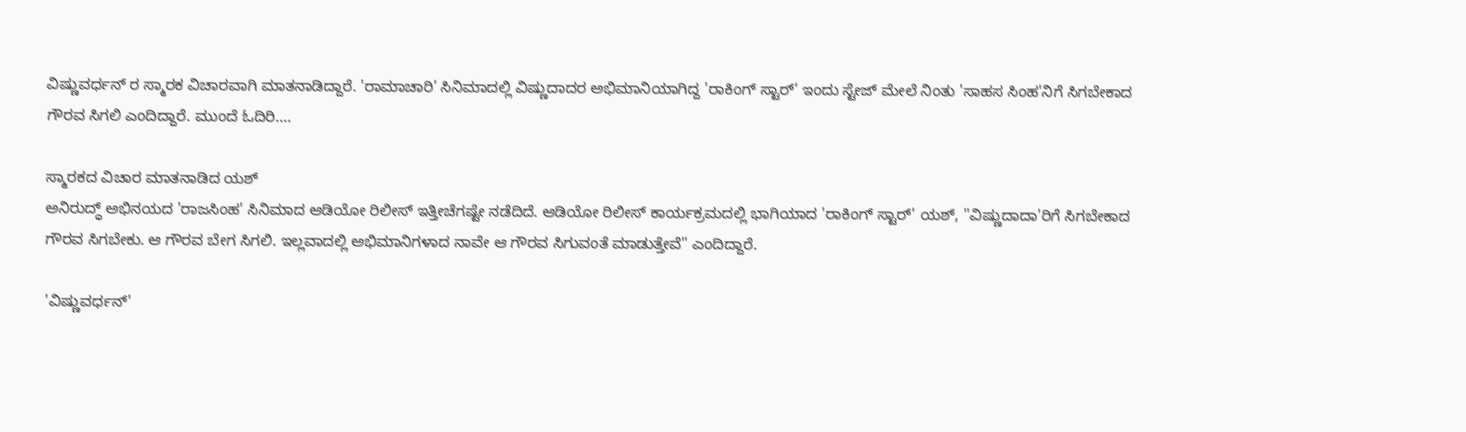ವಿಷ್ಣುವರ್ಧನ್ ರ ಸ್ಮಾರಕ ವಿಚಾರವಾಗಿ ಮಾತನಾಡಿದ್ದಾರೆ. 'ರಾಮಾಚಾರಿ' ಸಿನಿಮಾದಲ್ಲಿ ವಿಷ್ಣುದಾದರ ಅಭಿಮಾನಿಯಾಗಿದ್ದ 'ರಾಕಿಂಗ್ ಸ್ಟಾರ್' ಇಂದು ಸ್ಟೇಜ್ ಮೇಲೆ ನಿಂತು 'ಸಾಹಸ ಸಿಂಹ'ನಿಗೆ ಸಿಗಬೇಕಾದ ಗೌರವ ಸಿಗಲಿ ಎಂದಿದ್ದಾರೆ. ಮುಂದೆ ಓದಿರಿ....

ಸ್ಮಾರಕದ ವಿಚಾರ ಮಾತನಾಡಿದ ಯಶ್
ಅನಿರುದ್ಧ್ ಅಭಿನಯದ 'ರಾಜಸಿಂಹ' ಸಿನಿಮಾದ ಆಡಿಯೋ ರಿಲೀಸ್ ಇತ್ತೀಚೆಗಷ್ಟೇ ನಡೆದಿದೆ. ಆಡಿಯೋ ರಿಲೀಸ್ ಕಾರ್ಯಕ್ರಮದಲ್ಲಿ ಭಾಗಿಯಾದ 'ರಾಕಿಂಗ್ ಸ್ಟಾರ್' ಯಶ್, ''ವಿಷ್ಣುದಾದಾ'ರಿಗೆ ಸಿಗಬೇಕಾದ ಗೌರವ ಸಿಗಬೇಕು. ಆ ಗೌರವ ಬೇಗ ಸಿಗಲಿ. ಇಲ್ಲವಾದಲ್ಲಿ ಅಭಿಮಾನಿಗಳಾದ ನಾವೇ ಆ ಗೌರವ ಸಿಗುವಂತೆ ಮಾಡುತ್ತೇವೆ'' ಎಂದಿದ್ದಾರೆ.

'ವಿಷ್ಣುವರ್ಧನ್'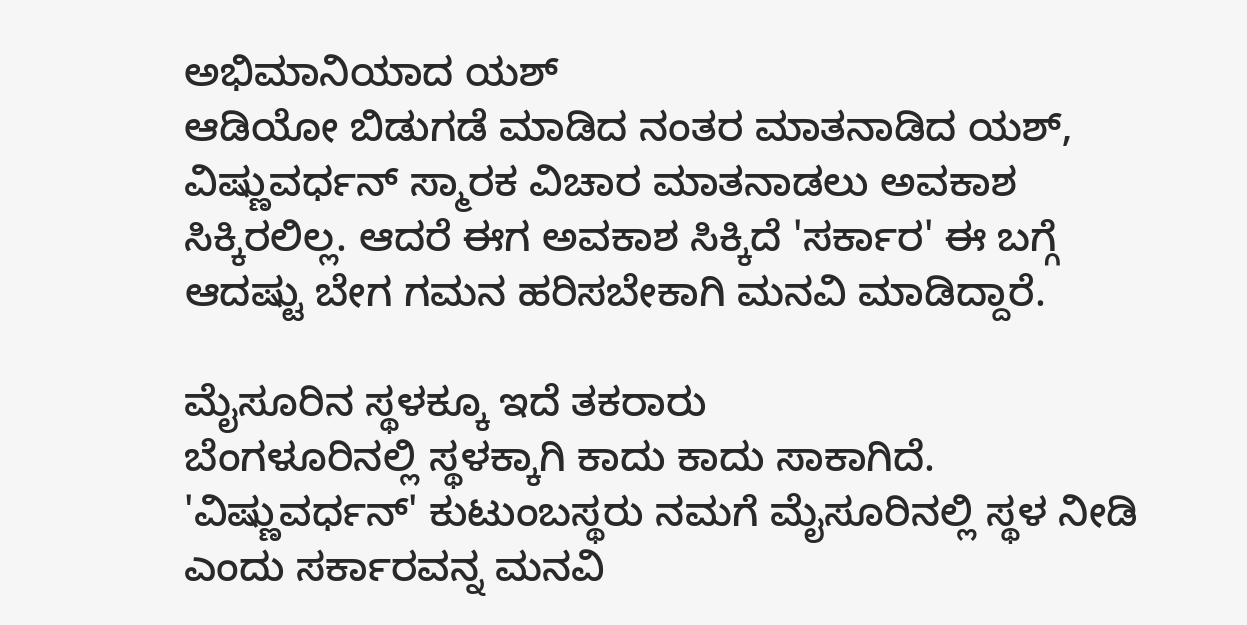ಅಭಿಮಾನಿಯಾದ ಯಶ್
ಆಡಿಯೋ ಬಿಡುಗಡೆ ಮಾಡಿದ ನಂತರ ಮಾತನಾಡಿದ ಯಶ್, ವಿಷ್ಣುವರ್ಧನ್ ಸ್ಮಾರಕ ವಿಚಾರ ಮಾತನಾಡಲು ಅವಕಾಶ ಸಿಕ್ಕಿರಲಿಲ್ಲ. ಆದರೆ ಈಗ ಅವಕಾಶ ಸಿಕ್ಕಿದೆ 'ಸರ್ಕಾರ' ಈ ಬಗ್ಗೆ ಆದಷ್ಟು ಬೇಗ ಗಮನ ಹರಿಸಬೇಕಾಗಿ ಮನವಿ ಮಾಡಿದ್ದಾರೆ.

ಮೈಸೂರಿನ ಸ್ಥಳಕ್ಕೂ ಇದೆ ತಕರಾರು
ಬೆಂಗಳೂರಿನಲ್ಲಿ ಸ್ಥಳಕ್ಕಾಗಿ ಕಾದು ಕಾದು ಸಾಕಾಗಿದೆ. 'ವಿಷ್ಣುವರ್ಧನ್' ಕುಟುಂಬಸ್ಥರು ನಮಗೆ ಮೈಸೂರಿನಲ್ಲಿ ಸ್ಥಳ ನೀಡಿ ಎಂದು ಸರ್ಕಾರವನ್ನ ಮನವಿ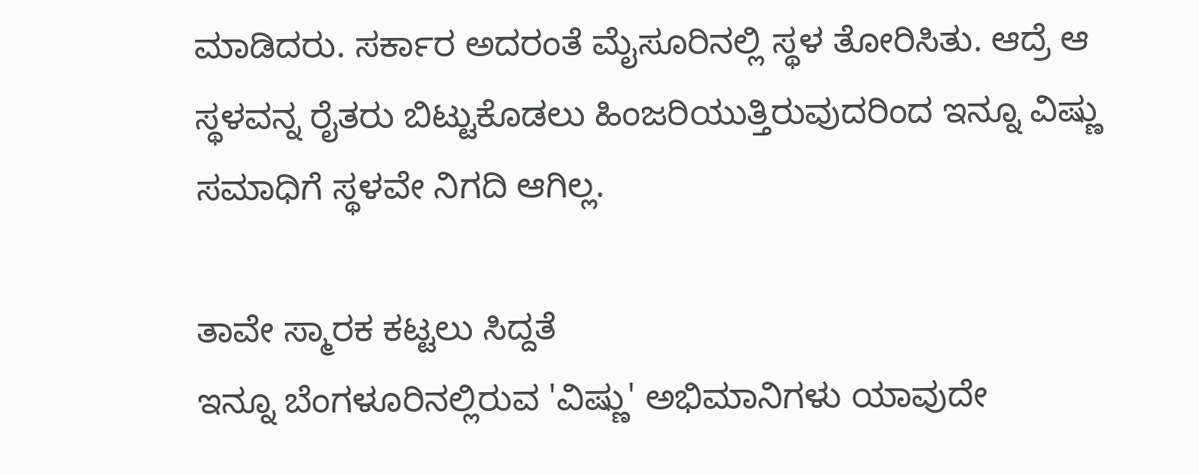ಮಾಡಿದರು. ಸರ್ಕಾರ ಅದರಂತೆ ಮೈಸೂರಿನಲ್ಲಿ ಸ್ಥಳ ತೋರಿಸಿತು. ಆದ್ರೆ ಆ ಸ್ಥಳವನ್ನ ರೈತರು ಬಿಟ್ಟುಕೊಡಲು ಹಿಂಜರಿಯುತ್ತಿರುವುದರಿಂದ ಇನ್ನೂ ವಿಷ್ಣು ಸಮಾಧಿಗೆ ಸ್ಥಳವೇ ನಿಗದಿ ಆಗಿಲ್ಲ.

ತಾವೇ ಸ್ಮಾರಕ ಕಟ್ಟಲು ಸಿದ್ದತೆ
ಇನ್ನೂ ಬೆಂಗಳೂರಿನಲ್ಲಿರುವ 'ವಿಷ್ಣು' ಅಭಿಮಾನಿಗಳು ಯಾವುದೇ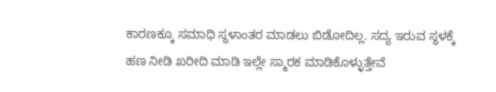ಕಾರಣಕ್ಕೂ ಸಮಾಧಿ ಸ್ಥಳಾಂತರ ಮಾಡಲು ಬಿಡೋದಿಲ್ಲ. ಸದ್ಯ ಇರುವ ಸ್ಥಳಕ್ಕೆ ಹಣ ನೀಡಿ ಖರೀದಿ ಮಾಡಿ ಇಲ್ಲೇ ಸ್ಮಾರಕ ಮಾಡಿಕೊಳ್ಳುತ್ತೇವೆ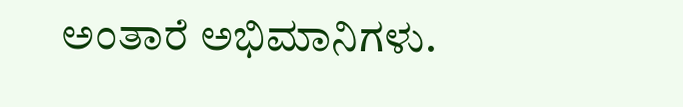ಅಂತಾರೆ ಅಭಿಮಾನಿಗಳು.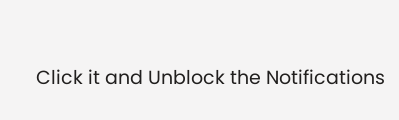Click it and Unblock the Notifications